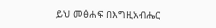ይህ መፅሐፍ በእግዚአብሔር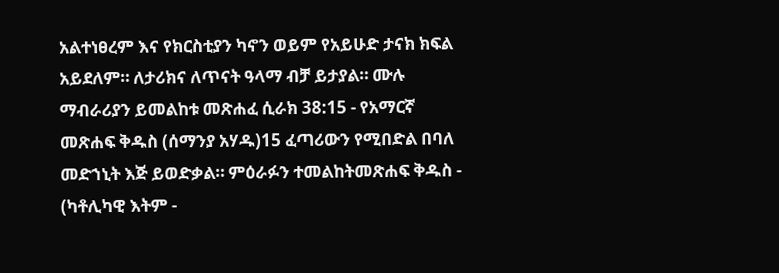አልተነፀረም እና የክርስቲያን ካኖን ወይም የአይሁድ ታናክ ክፍል አይደለም። ለታሪክና ለጥናት ዓላማ ብቻ ይታያል። ሙሉ ማብራሪያን ይመልከቱ መጽሐፈ ሲራክ 38:15 - የአማርኛ መጽሐፍ ቅዱስ (ሰማንያ አሃዱ)15 ፈጣሪውን የሚበድል በባለ መድኀኒት እጅ ይወድቃል። ምዕራፉን ተመልከትመጽሐፍ ቅዱስ - (ካቶሊካዊ እትም -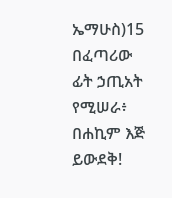ኤማሁስ)15 በፈጣሪው ፊት ኃጢአት የሚሠራ፥ በሐኪም እጅ ይውደቅ!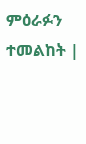ምዕራፉን ተመልከት |